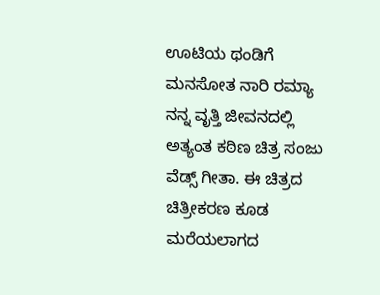ಊಟಿಯ ಥಂಡಿಗೆ ಮನಸೋತ ನಾರಿ ರಮ್ಯಾ
ನನ್ನ ವೃತ್ತಿ ಜೀವನದಲ್ಲಿ ಅತ್ಯಂತ ಕಠಿಣ ಚಿತ್ರ ಸಂಜು ವೆಡ್ಸ್ ಗೀತಾ. ಈ ಚಿತ್ರದ ಚಿತ್ರೀಕರಣ ಕೂಡ ಮರೆಯಲಾಗದ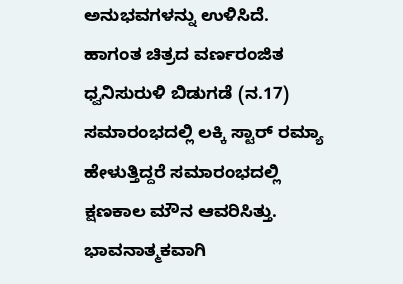ಅನುಭವಗಳನ್ನು ಉಳಿಸಿದೆ. ಹಾಗಂತ ಚಿತ್ರದ ವರ್ಣರಂಜಿತ ಧ್ವನಿಸುರುಳಿ ಬಿಡುಗಡೆ (ನ.17) ಸಮಾರಂಭದಲ್ಲಿ ಲಕ್ಕಿ ಸ್ಟಾರ್ ರಮ್ಯಾ ಹೇಳುತ್ತಿದ್ದರೆ ಸಮಾರಂಭದಲ್ಲಿ ಕ್ಷಣಕಾಲ ಮೌನ ಆವರಿಸಿತ್ತು.
ಭಾವನಾತ್ಮಕವಾಗಿ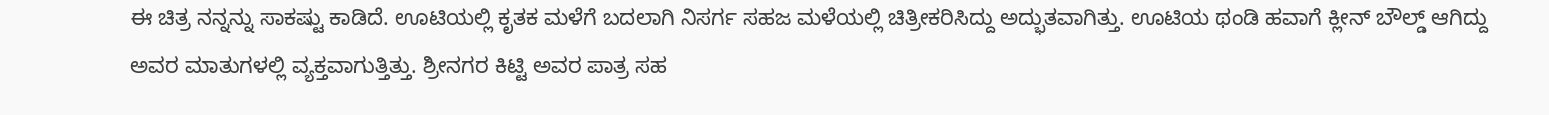ಈ ಚಿತ್ರ ನನ್ನನ್ನು ಸಾಕಷ್ಟು ಕಾಡಿದೆ. ಊಟಿಯಲ್ಲಿ ಕೃತಕ ಮಳೆಗೆ ಬದಲಾಗಿ ನಿಸರ್ಗ ಸಹಜ ಮಳೆಯಲ್ಲಿ ಚಿತ್ರೀಕರಿಸಿದ್ದು ಅದ್ಭುತವಾಗಿತ್ತು. ಊಟಿಯ ಥಂಡಿ ಹವಾಗೆ ಕ್ಲೀನ್ ಬೌಲ್ಡ್ ಆಗಿದ್ದು ಅವರ ಮಾತುಗಳಲ್ಲಿ ವ್ಯಕ್ತವಾಗುತ್ತಿತ್ತು. ಶ್ರೀನಗರ ಕಿಟ್ಟಿ ಅವರ ಪಾತ್ರ ಸಹ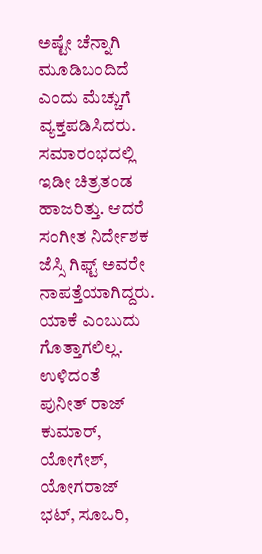ಅಷ್ಟೇ ಚೆನ್ನಾಗಿ ಮೂಡಿಬಂದಿದೆ ಎಂದು ಮೆಚ್ಚುಗೆ ವ್ಯಕ್ತಪಡಿಸಿದರು.
ಸಮಾರಂಭದಲ್ಲಿ ಇಡೀ ಚಿತ್ರತಂಡ ಹಾಜರಿತ್ತು. ಆದರೆ ಸಂಗೀತ ನಿರ್ದೇಶಕ ಜೆಸ್ಸಿ ಗಿಫ್ಟ್ ಅವರೇ ನಾಪತ್ತೆಯಾಗಿದ್ದರು. ಯಾಕೆ ಎಂಬುದು ಗೊತ್ತಾಗಲಿಲ್ಲ. ಉಳಿದಂತೆ
ಪುನೀತ್ ರಾಜ್ ಕುಮಾರ್, ಯೋಗೇಶ್, ಯೋಗರಾಜ್ ಭಟ್, ಸೂಒರಿ,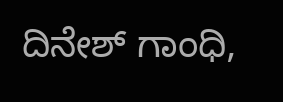ದಿನೇಶ್ ಗಾಂಧಿ,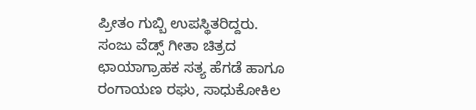ಪ್ರೀತಂ ಗುಬ್ಬಿ ಉಪಸ್ಥಿತರಿದ್ದರು. ಸಂಜು ವೆಡ್ಸ್ ಗೀತಾ ಚಿತ್ರದ ಛಾಯಾಗ್ರಾಹಕ ಸತ್ಯ ಹೆಗಡೆ ಹಾಗೂ ರಂಗಾಯಣ ರಘು, ಸಾಧುಕೋಕಿಲ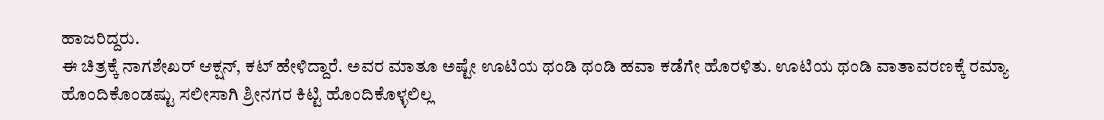ಹಾಜರಿದ್ದರು.
ಈ ಚಿತ್ರಕ್ಕೆ ನಾಗಶೇಖರ್ ಆಕ್ಷನ್, ಕಟ್ ಹೇಳಿದ್ದಾರೆ. ಅವರ ಮಾತೂ ಅಷ್ಟೇ ಊಟಿಯ ಥಂಡಿ ಥಂಡಿ ಹವಾ ಕಡೆಗೇ ಹೊರಳಿತು. ಊಟಿಯ ಥಂಡಿ ವಾತಾವರಣಕ್ಕೆ ರಮ್ಯಾ ಹೊಂದಿಕೊಂಡಷ್ಟು ಸಲೀಸಾಗಿ ಶ್ರೀನಗರ ಕಿಟ್ಟಿ ಹೊಂದಿಕೊಳ್ಳಲಿಲ್ಲ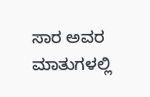ಸಾರ ಅವರ ಮಾತುಗಳಲ್ಲಿ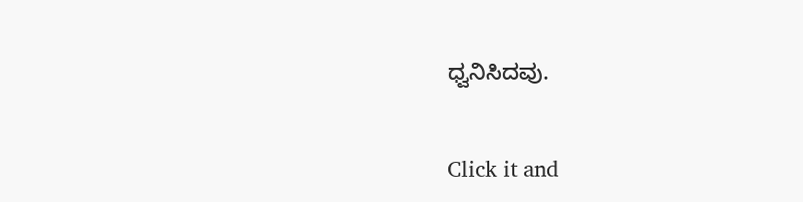ಧ್ವನಿಸಿದವು.


Click it and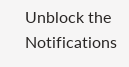Unblock the Notifications